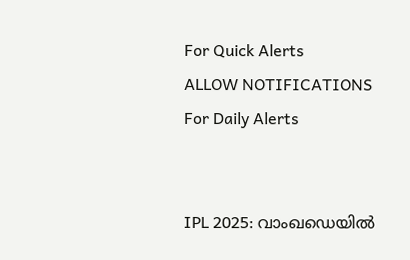For Quick Alerts
ALLOW NOTIFICATIONS
For Daily Alerts


IPL 2025: വാംഖഡെയില്‍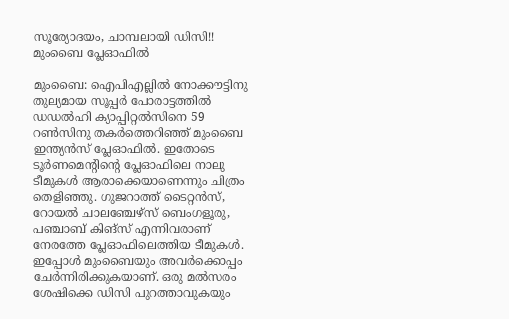സൂര്യോദയം, ചാമ്പലായി ഡിസി!! മുംബൈ പ്ലേഓഫില്‍

മുംബൈ: ഐപിഎല്ലില്‍ നോക്കൗട്ടിനു തുല്യമായ സൂപ്പര്‍ പോരാട്ടത്തില്‍ ഡഡല്‍ഹി ക്യാപ്പിറ്റല്‍സിനെ 59 റണ്‍സിനു തകര്‍ത്തെറിഞ്ഞ് മുംബൈ ഇന്ത്യന്‍സ് പ്ലേഓഫില്‍. ഇതോടെ ടൂര്‍ണമെന്റിന്റെ പ്ലേഓഫിലെ നാലു ടീമുകള്‍ ആരാക്കെയാണെന്നും ചിത്രം തെളിഞ്ഞു. ഗുജറാത്ത് ടൈറ്റന്‍സ്, റോയല്‍ ചാലഞ്ചേഴ്‌സ് ബെംഗളൂരു, പഞ്ചാബ് കിങ്‌സ് എന്നിവരാണ് നേരത്തേ പ്ലേഓഫിലെത്തിയ ടീമുകള്‍. ഇപ്പോള്‍ മുംബൈയും അവര്‍ക്കൊപ്പം ചേര്‍ന്നിരിക്കുകയാണ്. ഒരു മല്‍സരം ശേഷിക്കെ ഡിസി പുറത്താവുകയും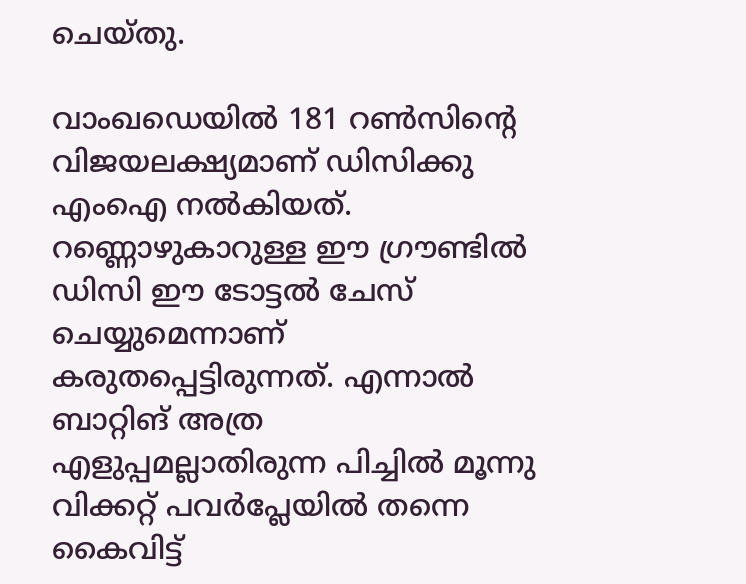ചെയ്തു.

വാംഖഡെയില്‍ 181 റണ്‍സിന്റെ വിജയലക്ഷ്യമാണ് ഡിസിക്കു എംഐ നല്‍കിയത്. റണ്ണൊഴുകാറുള്ള ഈ ഗ്രൗണ്ടില്‍ ഡിസി ഈ ടോട്ടല്‍ ചേസ് ചെയ്യുമെന്നാണ് കരുതപ്പെട്ടിരുന്നത്. എന്നാല്‍ ബാറ്റിങ് അത്ര എളുപ്പമല്ലാതിരുന്ന പിച്ചില്‍ മൂന്നു വിക്കറ്റ് പവര്‍പ്ലേയില്‍ തന്നെ കൈവിട്ട്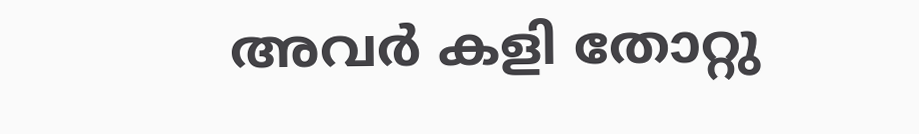അവര്‍ കളി തോറ്റു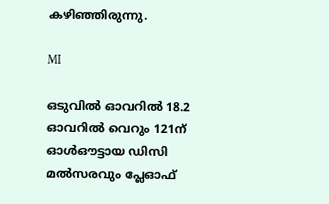കഴിഞ്ഞിരുന്നു.

MI

ഒടുവില്‍ ഓവറില്‍ 18.2 ഓവറില്‍ വെറും 121ന് ഓള്‍ഔട്ടായ ഡിസി മല്‍സരവും പ്ലേഓഫ്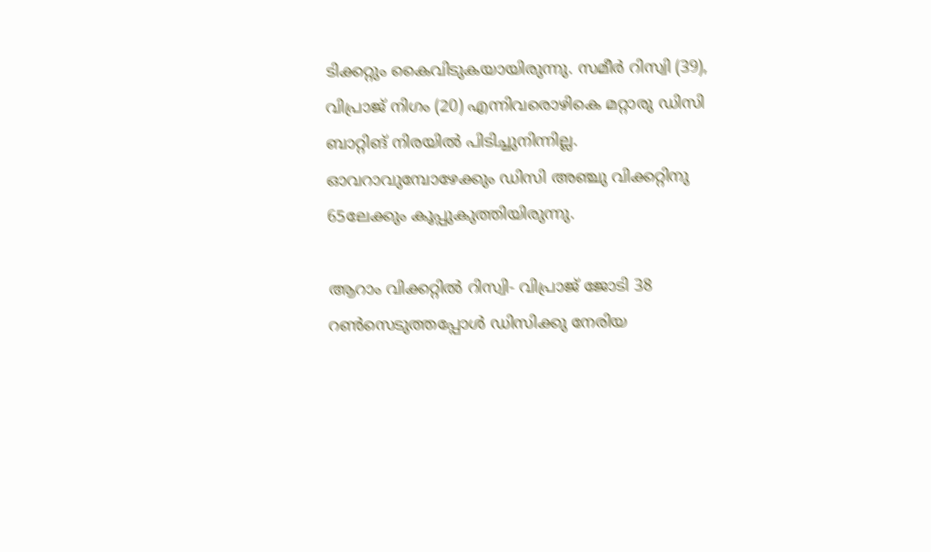ടിക്കറ്റും കൈവിടുകയായിരുന്നു. സമീര്‍ റിസ്വി (39), വിപ്രാജ് നിഗം (20) എന്നിവരൊഴികെ മറ്റാരു ഡിസി ബാറ്റിങ് നിരയില്‍ പിടിച്ചുനിന്നില്ല. ഓവറാവുമ്പോഴേക്കും ഡിസി അഞ്ചു വിക്കറ്റിനു 65ലേക്കും കൂപ്പുകുത്തിയിരുന്നു.

ആറാം വിക്കറ്റില്‍ റിസ്വി- വിപ്രാജ് ജോടി 38 റണ്‍സെടുത്തപ്പോള്‍ ഡിസിക്കു നേരിയ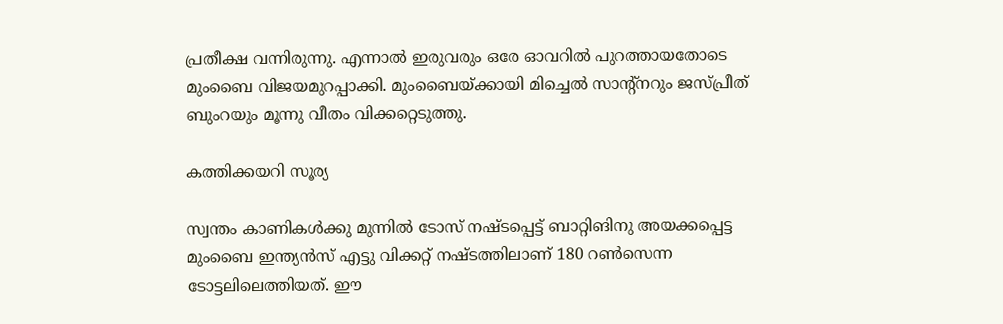പ്രതീക്ഷ വന്നിരുന്നു. എന്നാല്‍ ഇരുവരും ഒരേ ഓവറില്‍ പുറത്തായതോടെ മുംബൈ വിജയമുറപ്പാക്കി. മുംബൈയ്ക്കായി മിച്ചെല്‍ സാന്റ്‌നറും ജസ്പ്രീത് ബുംറയും മൂന്നു വീതം വിക്കറ്റെടുത്തു.

കത്തിക്കയറി സൂര്യ

സ്വന്തം കാണികള്‍ക്കു മുന്നില്‍ ടോസ് നഷ്ടപ്പെട്ട് ബാറ്റിങിനു അയക്കപ്പെട്ട മുംബൈ ഇന്ത്യന്‍സ് എട്ടു വിക്കറ്റ് നഷ്ടത്തിലാണ് 180 റണ്‍സെന്ന ടോട്ടലിലെത്തിയത്. ഈ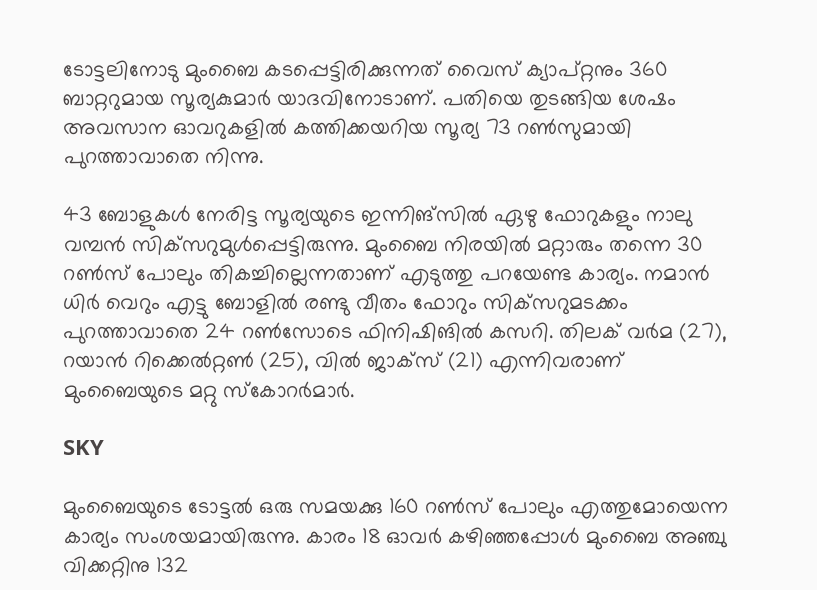ടോട്ടലിനോടു മുംബൈ കടപ്പെട്ടിരിക്കുന്നത് വൈസ് ക്യാപ്റ്റനും 360 ബാറ്ററുമായ സൂര്യകുമാര്‍ യാദവിനോടാണ്. പതിയെ തുടങ്ങിയ ശേഷം അവസാന ഓവറുകളില്‍ കത്തിക്കയറിയ സൂര്യ 73 റണ്‍സുമായി പുറത്താവാതെ നിന്നു.

43 ബോളുകള്‍ നേരിട്ട സൂര്യയുടെ ഇന്നിങ്‌സില്‍ ഏഴു ഫോറുകളും നാലു വമ്പന്‍ സിക്‌സറുമുള്‍പ്പെട്ടിരുന്നു. മുംബൈ നിരയില്‍ മറ്റാരും തന്നെ 30 റണ്‍സ് പോലും തികച്ചില്ലെന്നതാണ് എടുത്തു പറയേണ്ട കാര്യം. നമാന്‍ ധിര്‍ വെറും എട്ടു ബോളില്‍ രണ്ടു വീതം ഫോറും സിക്‌സറുമടക്കം പുറത്താവാതെ 24 റണ്‍സോടെ ഫിനിഷിങില്‍ കസറി. തിലക് വര്‍മ (27), റയാന്‍ റിക്കെല്‍റ്റണ്‍ (25), വില്‍ ജാക്‌സ് (21) എന്നിവരാണ് മുംബൈയുടെ മറ്റു സ്‌കോറര്‍മാര്‍.

SKY

മുംബൈയുടെ ടോട്ടല്‍ ഒരു സമയക്കു 160 റണ്‍സ് പോലും എത്തുമോയെന്ന കാര്യം സംശയമായിരുന്നു. കാരം 18 ഓവര്‍ കഴിഞ്ഞപ്പോള്‍ മുംബൈ അഞ്ചു വിക്കറ്റിനു 132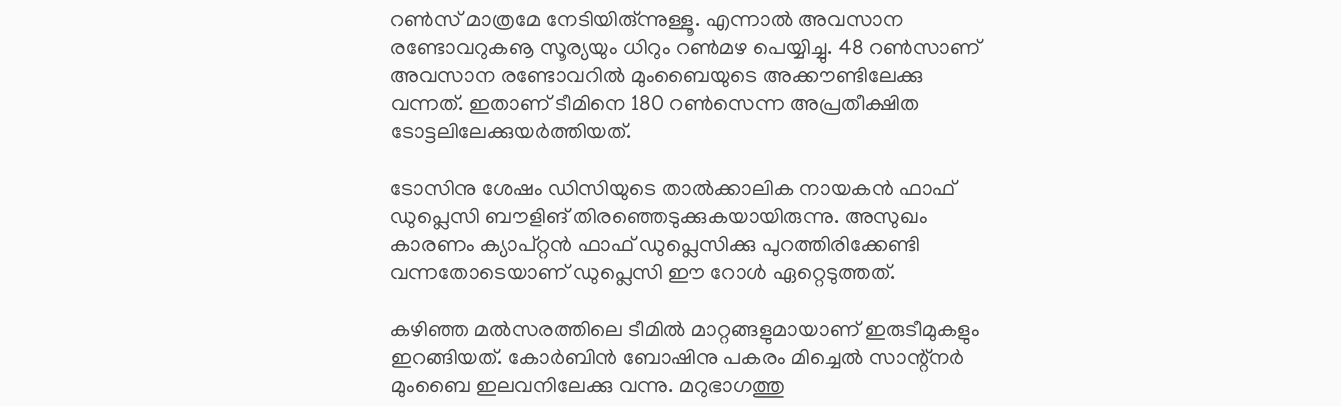റണ്‍സ് മാത്രമേ നേടിയിരു്ന്നുള്ളൂ. എന്നാല്‍ അവസാന രണ്ടോവറുകൡ സൂര്യയും ധിറും റണ്‍മഴ പെയ്യിച്ചു. 48 റണ്‍സാണ് അവസാന രണ്ടോവറില്‍ മുംബൈയുടെ അക്കൗണ്ടിലേക്കു വന്നത്. ഇതാണ് ടീമിനെ 180 റണ്‍സെന്ന അപ്രതീക്ഷിത ടോട്ടലിലേക്കുയര്‍ത്തിയത്.

ടോസിനു ശേഷം ഡിസിയുടെ താല്‍ക്കാലിക നായകന്‍ ഫാഫ് ഡുപ്ലെസി ബൗളിങ് തിരഞ്ഞെടുക്കുകയായിരുന്നു. അസുഖം കാരണം ക്യാപ്റ്റന്‍ ഫാഫ് ഡുപ്ലെസിക്കു പുറത്തിരിക്കേണ്ടി വന്നതോടെയാണ് ഡുപ്ലെസി ഈ റോള്‍ ഏറ്റെടുത്തത്.

കഴിഞ്ഞ മല്‍സരത്തിലെ ടീമില്‍ മാറ്റങ്ങളുമായാണ് ഇരുടീമുകളും ഇറങ്ങിയത്. കോര്‍ബിന്‍ ബോഷിനു പകരം മിച്ചെല്‍ സാന്റ്‌നര്‍ മുംബൈ ഇലവനിലേക്കു വന്നു. മറുഭാഗത്തു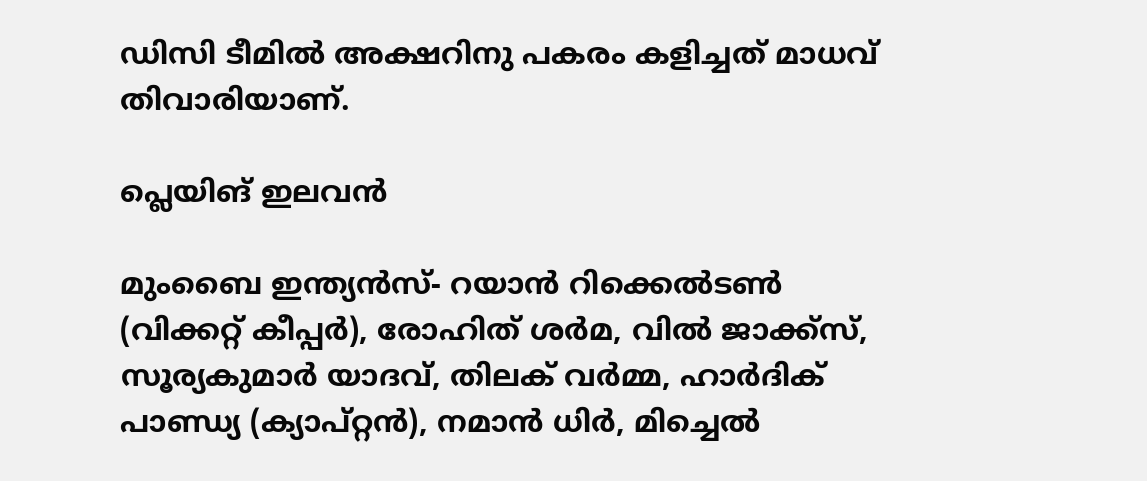ഡിസി ടീമില്‍ അക്ഷറിനു പകരം കളിച്ചത് മാധവ് തിവാരിയാണ്.

പ്ലെയിങ് ഇലവന്‍

മുംബൈ ഇന്ത്യന്‍സ്- റയാന്‍ റിക്കെല്‍ടണ്‍ (വിക്കറ്റ് കീപ്പര്‍), രോഹിത് ശര്‍മ, വില്‍ ജാക്ക്സ്, സൂര്യകുമാര്‍ യാദവ്, തിലക് വര്‍മ്മ, ഹാര്‍ദിക് പാണ്ഡ്യ (ക്യാപ്റ്റന്‍), നമാന്‍ ധിര്‍, മിച്ചെല്‍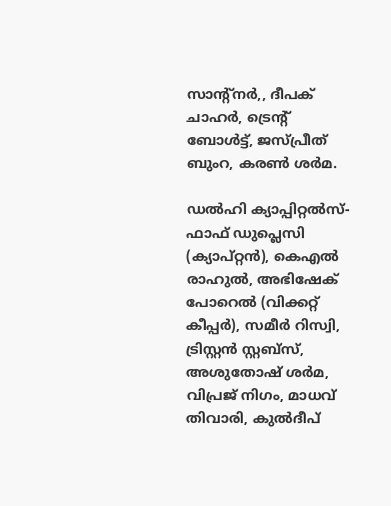സാന്റ്‌നര്‍,, ദീപക് ചാഹര്‍, ട്രെന്റ് ബോള്‍ട്ട്, ജസ്പ്രീത് ബുംറ, കരണ്‍ ശര്‍മ.

ഡല്‍ഹി ക്യാപ്പിറ്റല്‍സ്- ഫാഫ് ഡുപ്ലെസി (ക്യാപ്റ്റന്‍), കെഎല്‍ രാഹുല്‍, അഭിഷേക് പോറെല്‍ (വിക്കറ്റ് കീപ്പര്‍), സമീര്‍ റിസ്വി, ട്രിസ്റ്റന്‍ സ്റ്റബ്‌സ്, അശുതോഷ് ശര്‍മ, വിപ്രജ് നിഗം, മാധവ് തിവാരി, കുല്‍ദീപ്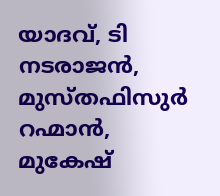യാദവ്, ടി നടരാജന്‍, മുസ്തഫിസുര്‍ റഹ്മാന്‍, മുകേഷ്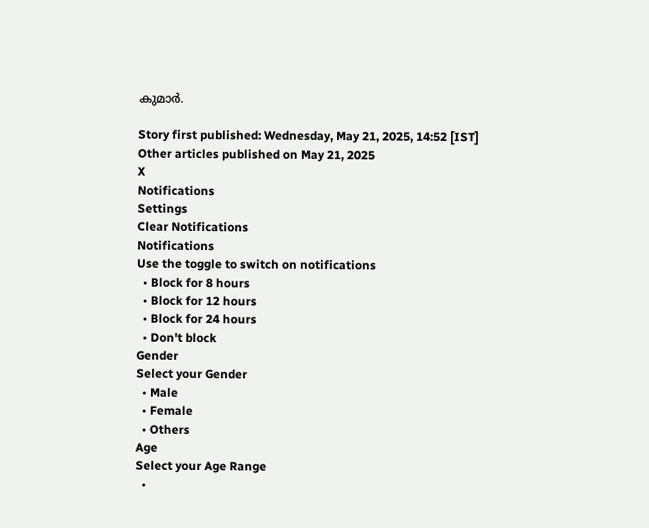കുമാര്‍.

Story first published: Wednesday, May 21, 2025, 14:52 [IST]
Other articles published on May 21, 2025
X
Notifications
Settings
Clear Notifications
Notifications
Use the toggle to switch on notifications
  • Block for 8 hours
  • Block for 12 hours
  • Block for 24 hours
  • Don't block
Gender
Select your Gender
  • Male
  • Female
  • Others
Age
Select your Age Range
  •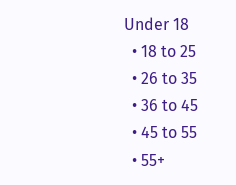Under 18
  • 18 to 25
  • 26 to 35
  • 36 to 45
  • 45 to 55
  • 55+